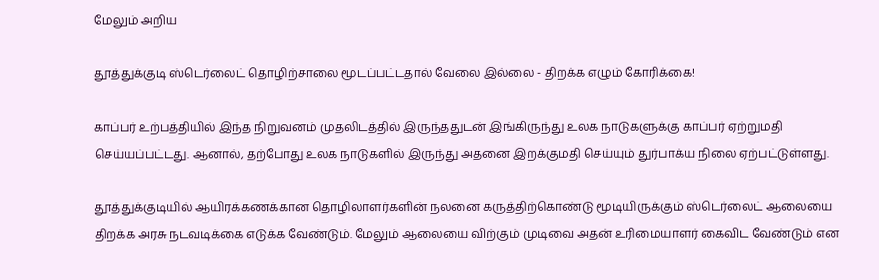மேலும் அறிய

தூத்துக்குடி ஸ்டெர்லைட் தொழிற்சாலை மூடப்பட்டதால் வேலை இல்லை - திறக்க எழும் கோரிக்கை!

காப்பர் உற்பத்தியில் இந்த நிறுவனம் முதலிடத்தில் இருந்ததுடன் இங்கிருந்து உலக நாடுகளுக்கு காப்பர் ஏற்றுமதி செய்யப்பட்டது. ஆனால், தற்போது உலக நாடுகளில் இருந்து அதனை இறக்குமதி செய்யும் துர்பாக்ய நிலை ஏற்பட்டுள்ளது.

தூத்துக்குடியில் ஆயிரக்கணக்கான தொழிலாளர்களின் நலனை கருத்திற்கொண்டு மூடியிருக்கும் ஸ்டெர்லைட் ஆலையை திறக்க அரசு நடவடிக்கை எடுக்க வேண்டும். மேலும் ஆலையை விற்கும் முடிவை அதன் உரிமையாளர் கைவிட வேண்டும் என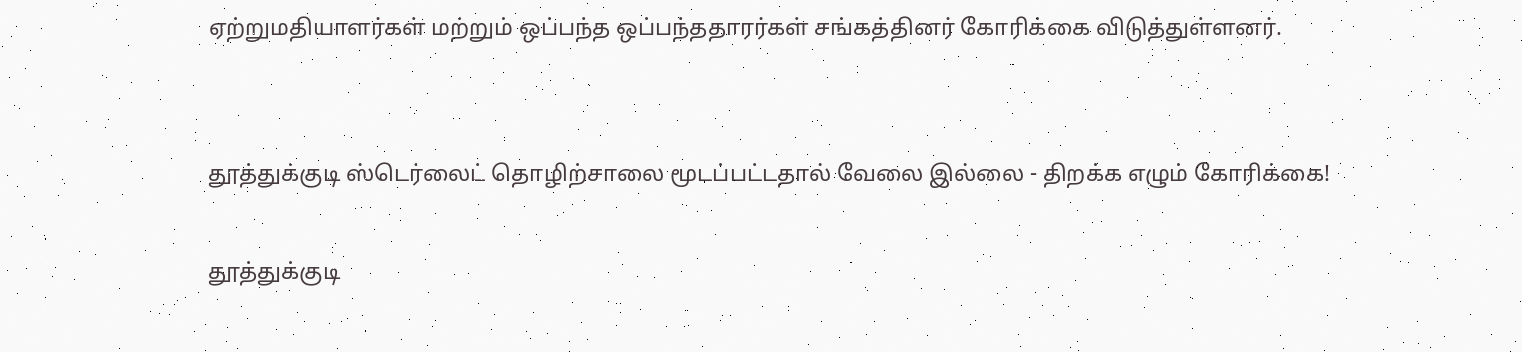ஏற்றுமதியாளர்கள் மற்றும் ஒப்பந்த ஒப்பந்ததாரர்கள் சங்கத்தினர் கோரிக்கை விடுத்துள்ளனர்.


தூத்துக்குடி ஸ்டெர்லைட் தொழிற்சாலை மூடப்பட்டதால் வேலை இல்லை - திறக்க எழும் கோரிக்கை!

தூத்துக்குடி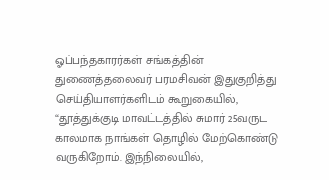ஓப்பந்தகாரர்கள் சங்கத்தின் துணைத்தலைவர் பரமசிவன் இதுகுறித்து செய்தியாளர்களிடம் கூறுகையில்,  “தூத்துக்குடி மாவட்டத்தில் சுமார் 25வருட காலமாக நாங்கள் தொழில் மேற்கொண்டு வருகிறோம். இந்நிலையில்,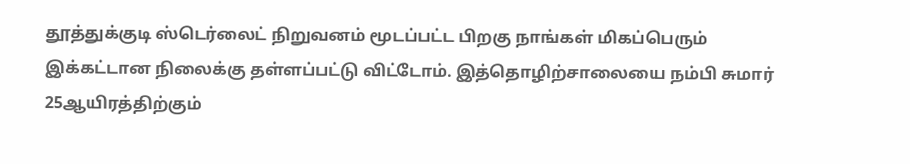தூத்துக்குடி ஸ்டெர்லைட் நிறுவனம் மூடப்பட்ட பிறகு நாங்கள் மிகப்பெரும் இக்கட்டான நிலைக்கு தள்ளப்பட்டு விட்டோம். இத்தொழிற்சாலையை நம்பி சுமார் 25ஆயிரத்திற்கும்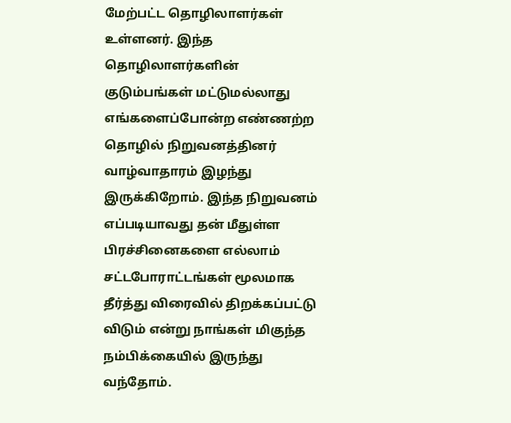மேற்பட்ட தொழிலாளர்கள் உள்ளனர். இந்த தொழிலாளர்களின் குடும்பங்கள் மட்டுமல்லாது எங்களைப்போன்ற எண்ணற்ற தொழில் நிறுவனத்தினர் வாழ்வாதாரம் இழந்து இருக்கிறோம். இந்த நிறுவனம் எப்படியாவது தன் மீதுள்ள பிரச்சினைகளை எல்லாம் சட்டபோராட்டங்கள் மூலமாக தீர்த்து விரைவில் திறக்கப்பட்டு விடும் என்று நாங்கள் மிகுந்த நம்பிக்கையில் இருந்து வந்தோம்.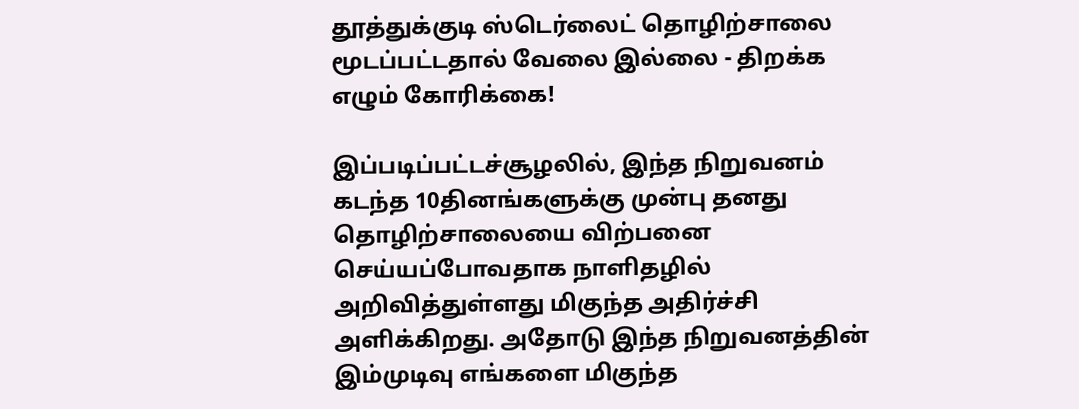தூத்துக்குடி ஸ்டெர்லைட் தொழிற்சாலை மூடப்பட்டதால் வேலை இல்லை - திறக்க எழும் கோரிக்கை!

இப்படிப்பட்டச்சூழலில், இந்த நிறுவனம் கடந்த 10தினங்களுக்கு முன்பு தனது தொழிற்சாலையை விற்பனை செய்யப்போவதாக நாளிதழில் அறிவித்துள்ளது மிகுந்த அதிர்ச்சி அளிக்கிறது. அதோடு இந்த நிறுவனத்தின் இம்முடிவு எங்களை மிகுந்த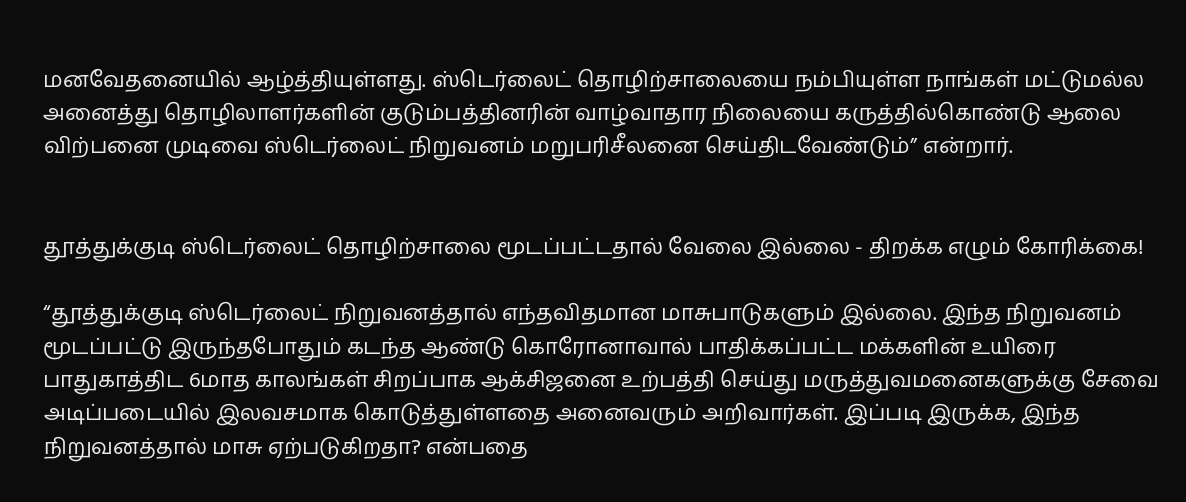மனவேதனையில் ஆழ்த்தியுள்ளது. ஸ்டெர்லைட் தொழிற்சாலையை நம்பியுள்ள நாங்கள் மட்டுமல்ல அனைத்து தொழிலாளர்களின் குடும்பத்தினரின் வாழ்வாதார நிலையை கருத்தில்கொண்டு ஆலை விற்பனை முடிவை ஸ்டெர்லைட் நிறுவனம் மறுபரிசீலனை செய்திடவேண்டும்” என்றார்.


தூத்துக்குடி ஸ்டெர்லைட் தொழிற்சாலை மூடப்பட்டதால் வேலை இல்லை - திறக்க எழும் கோரிக்கை!

“தூத்துக்குடி ஸ்டெர்லைட் நிறுவனத்தால் எந்தவிதமான மாசுபாடுகளும் இல்லை. இந்த நிறுவனம் மூடப்பட்டு இருந்தபோதும் கடந்த ஆண்டு கொரோனாவால் பாதிக்கப்பட்ட மக்களின் உயிரை பாதுகாத்திட 6மாத காலங்கள் சிறப்பாக ஆக்சிஜனை உற்பத்தி செய்து மருத்துவமனைகளுக்கு சேவை அடிப்படையில் இலவசமாக கொடுத்துள்ளதை அனைவரும் அறிவார்கள். இப்படி இருக்க, இந்த நிறுவனத்தால் மாசு ஏற்படுகிறதா? என்பதை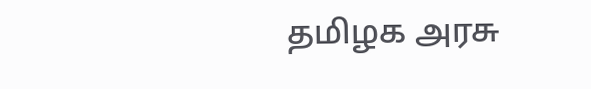தமிழக அரசு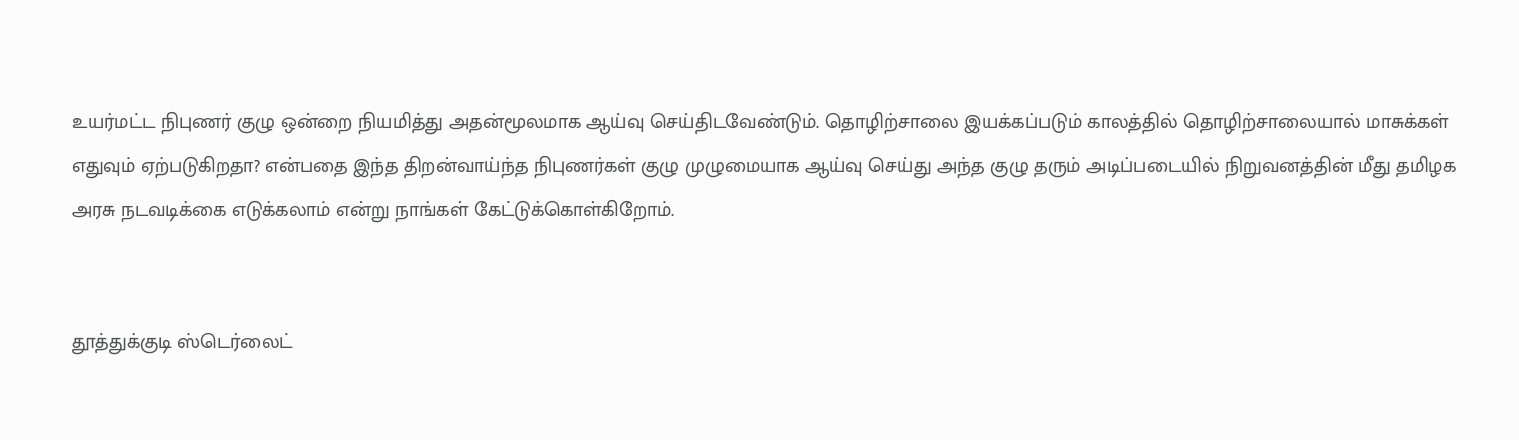உயர்மட்ட நிபுணர் குழு ஒன்றை நியமித்து அதன்மூலமாக ஆய்வு செய்திடவேண்டும். தொழிற்சாலை இயக்கப்படும் காலத்தில் தொழிற்சாலையால் மாசுக்கள் எதுவும் ஏற்படுகிறதா? என்பதை இந்த திறன்வாய்ந்த நிபுணர்கள் குழு முழுமையாக ஆய்வு செய்து அந்த குழு தரும் அடிப்படையில் நிறுவனத்தின் மீது தமிழக அரசு நடவடிக்கை எடுக்கலாம் என்று நாங்கள் கேட்டுக்கொள்கிறோம்.


தூத்துக்குடி ஸ்டெர்லைட்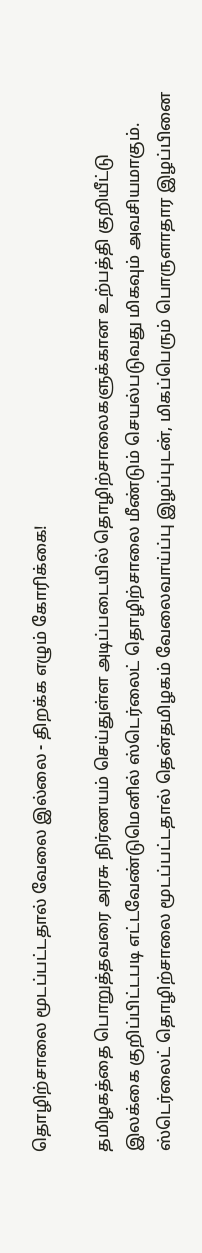தொழிற்சாலை மூடப்பட்டதால் வேலை இல்லை - திறக்க எழும் கோரிக்கை!

தமிழகத்தை பொறுத்தவரை அரசு நிர்ணயம் செய்துள்ள அடிப்படையில் தொழிற்சாலைகளுக்கான உற்பத்தி குறியீட்டு இலக்கை குறிப்பிட்டபடி எட்டவேண்டுமெனில் ஸ்டெர்லைட் தொழிற்சாலை மீண்டும் செயல்படுவது மிகவும் அவசியமாகும். ஸ்டெர்லைட் தொழிற்சாலை மூடப்பட்டதால் தென்தமிழகம் வேலைவாய்ப்பு இழப்புடன், மிகப்பெரும் பொருளாதார இழப்பினை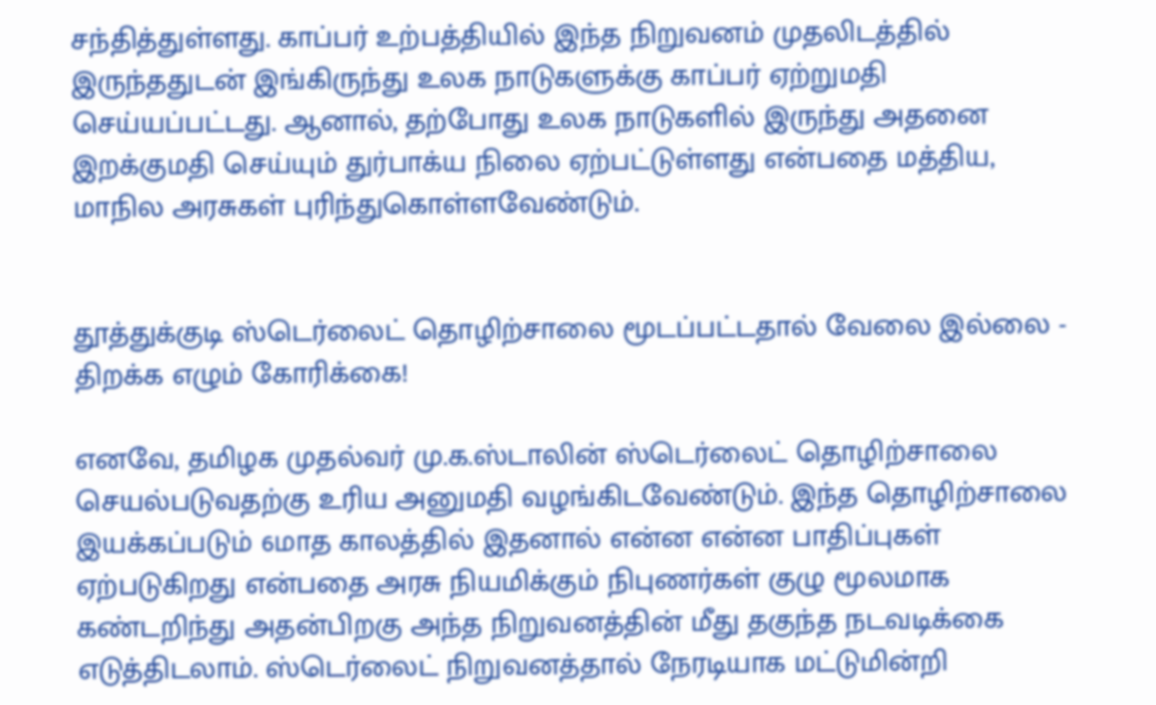சந்தித்துள்ளது. காப்பர் உற்பத்தியில் இந்த நிறுவனம் முதலிடத்தில் இருந்ததுடன் இங்கிருந்து உலக நாடுகளுக்கு காப்பர் ஏற்றுமதி செய்யப்பட்டது. ஆனால், தற்போது உலக நாடுகளில் இருந்து அதனை இறக்குமதி செய்யும் துர்பாக்ய நிலை ஏற்பட்டுள்ளது என்பதை மத்திய, மாநில அரசுகள் புரிந்துகொள்ளவேண்டும்.


தூத்துக்குடி ஸ்டெர்லைட் தொழிற்சாலை மூடப்பட்டதால் வேலை இல்லை - திறக்க எழும் கோரிக்கை!

எனவே, தமிழக முதல்வர் மு.க.ஸ்டாலின் ஸ்டெர்லைட் தொழிற்சாலை செயல்படுவதற்கு உரிய அனுமதி வழங்கிடவேண்டும். இந்த தொழிற்சாலை இயக்கப்படும் 6மாத காலத்தில் இதனால் என்ன என்ன பாதிப்புகள் ஏற்படுகிறது என்பதை அரசு நியமிக்கும் நிபுணர்கள் குழு மூலமாக கண்டறிந்து அதன்பிறகு அந்த நிறுவனத்தின் மீது தகுந்த நடவடிக்கை எடுத்திடலாம். ஸ்டெர்லைட் நிறுவனத்தால் நேரடியாக மட்டுமின்றி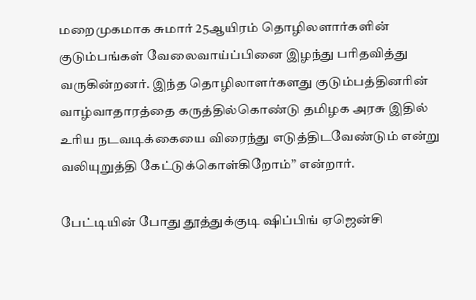மறைமுகமாக சுமார் 25ஆயிரம் தொழிலளார்களின் குடும்பங்கள் வேலைவாய்ப்பினை இழந்து பரிதவித்து வருகின்றனர். இந்த தொழிலாளர்களது குடும்பத்தினரின் வாழ்வாதாரத்தை கருத்தில்கொண்டு தமிழக அரசு இதில் உரிய நடவடிக்கையை விரைந்து எடுத்திடவேண்டும் என்று வலியுறுத்தி கேட்டுக்கொள்கிறோம்” என்றார்.

பேட்டியின் போது தூத்துக்குடி ஷிப்பிங் ஏஜென்சி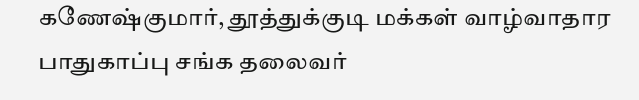கணேஷ்குமார், தூத்துக்குடி மக்கள் வாழ்வாதார பாதுகாப்பு சங்க தலைவர்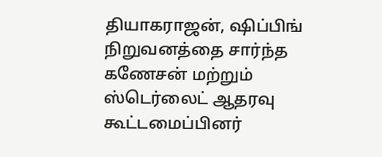தியாகராஜன், ஷிப்பிங் நிறுவனத்தை சார்ந்த கணேசன் மற்றும் ஸ்டெர்லைட் ஆதரவு கூட்டமைப்பினர்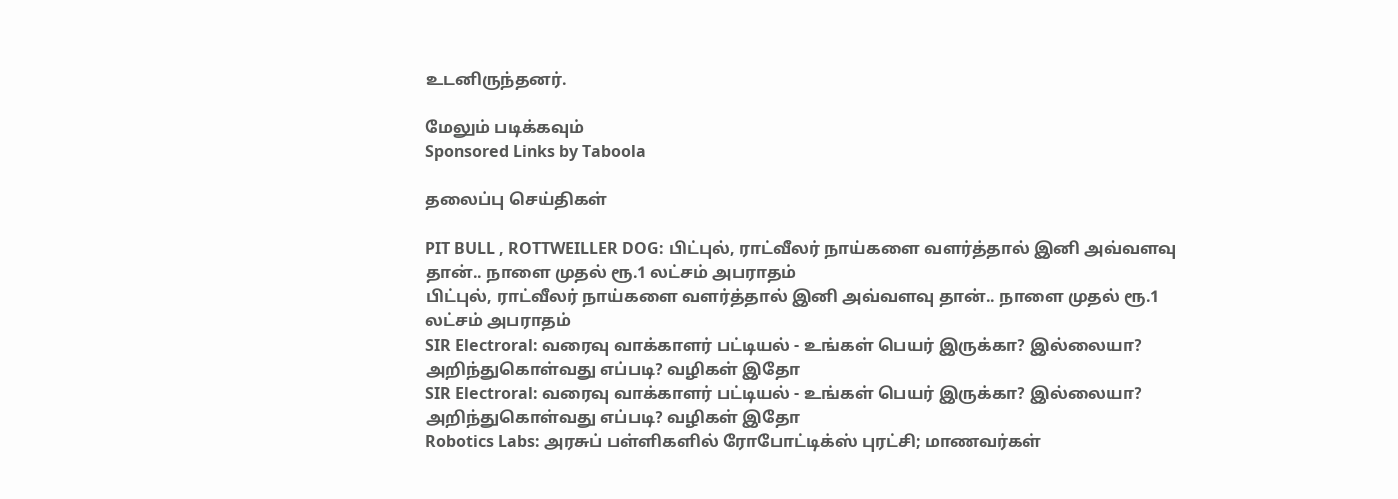உடனிருந்தனர்.

மேலும் படிக்கவும்
Sponsored Links by Taboola

தலைப்பு செய்திகள்

PIT BULL , ROTTWEILLER DOG: பிட்புல், ராட்வீலர் நாய்களை வளர்த்தால் இனி அவ்வளவு தான்.. நாளை முதல் ரூ.1 லட்சம் அபராதம்
பிட்புல், ராட்வீலர் நாய்களை வளர்த்தால் இனி அவ்வளவு தான்.. நாளை முதல் ரூ.1 லட்சம் அபராதம்
SIR Electroral: வரைவு வாக்காளர் பட்டியல் - உங்கள் பெயர் இருக்கா? இல்லையா? அறிந்துகொள்வது எப்படி? வழிகள் இதோ
SIR Electroral: வரைவு வாக்காளர் பட்டியல் - உங்கள் பெயர் இருக்கா? இல்லையா? அறிந்துகொள்வது எப்படி? வழிகள் இதோ
Robotics Labs: அரசுப் பள்ளிகளில் ரோபோட்டிக்ஸ் புரட்சி; மாணவர்கள்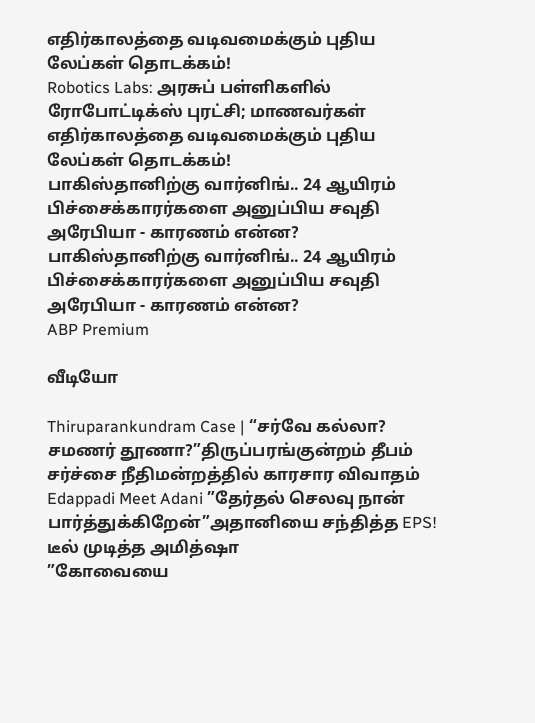எதிர்காலத்தை வடிவமைக்கும் புதிய லேப்கள் தொடக்கம்!
Robotics Labs: அரசுப் பள்ளிகளில் ரோபோட்டிக்ஸ் புரட்சி; மாணவர்கள் எதிர்காலத்தை வடிவமைக்கும் புதிய லேப்கள் தொடக்கம்!
பாகிஸ்தானிற்கு வார்னிங்.. 24 ஆயிரம் பிச்சைக்காரர்களை அனுப்பிய சவுதி அரேபியா - காரணம் என்ன?
பாகிஸ்தானிற்கு வார்னிங்.. 24 ஆயிரம் பிச்சைக்காரர்களை அனுப்பிய சவுதி அரேபியா - காரணம் என்ன?
ABP Premium

வீடியோ

Thiruparankundram Case | “சர்வே கல்லா? சமணர் தூணா?”திருப்பரங்குன்றம் தீபம் சர்ச்சை நீதிமன்றத்தில் காரசார விவாதம்
Edappadi Meet Adani ”தேர்தல் செலவு நான் பார்த்துக்கிறேன்”அதானியை சந்தித்த EPS! டீல் முடித்த அமித்ஷா
”கோவையை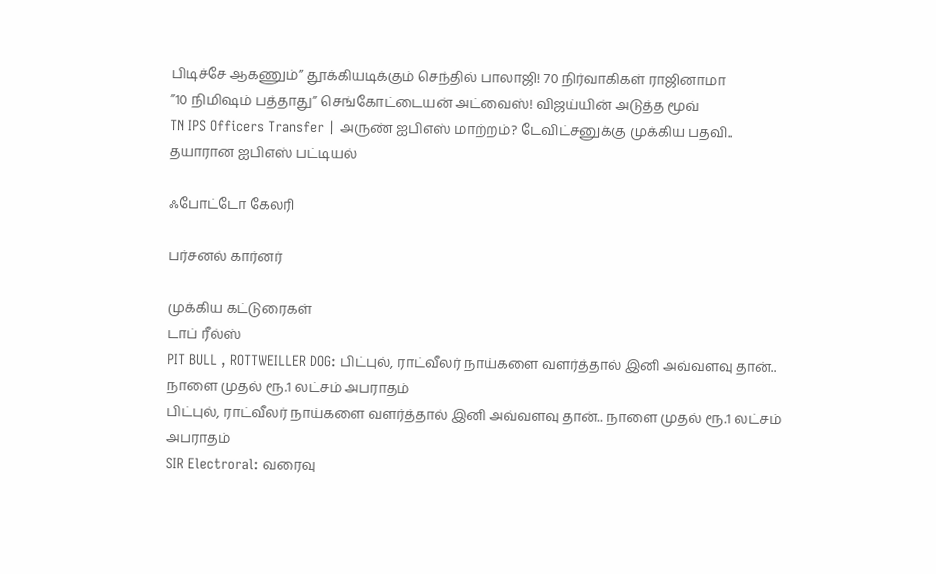பிடிச்சே ஆகணும்” தூக்கியடிக்கும் செந்தில் பாலாஜி! 70 நிர்வாகிகள் ராஜினாமா
”10 நிமிஷம் பத்தாது” செங்கோட்டையன் அட்வைஸ்! விஜய்யின் அடுத்த மூவ்
TN IPS Officers Transfer | அருண் ஐபிஎஸ் மாற்றம்? டேவிட்சனுக்கு முக்கிய பதவி.. தயாரான ஐபிஎஸ் பட்டியல்

ஃபோட்டோ கேலரி

பர்சனல் கார்னர்

முக்கிய கட்டுரைகள்
டாப் ரீல்ஸ்
PIT BULL , ROTTWEILLER DOG: பிட்புல், ராட்வீலர் நாய்களை வளர்த்தால் இனி அவ்வளவு தான்.. நாளை முதல் ரூ.1 லட்சம் அபராதம்
பிட்புல், ராட்வீலர் நாய்களை வளர்த்தால் இனி அவ்வளவு தான்.. நாளை முதல் ரூ.1 லட்சம் அபராதம்
SIR Electroral: வரைவு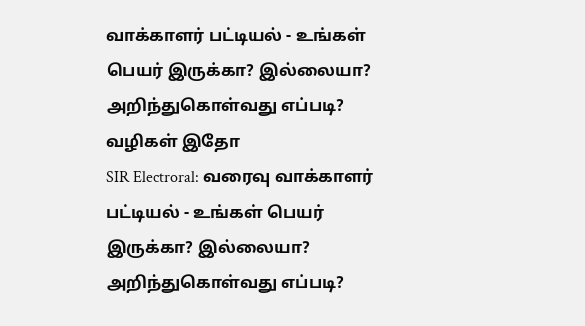வாக்காளர் பட்டியல் - உங்கள் பெயர் இருக்கா? இல்லையா? அறிந்துகொள்வது எப்படி? வழிகள் இதோ
SIR Electroral: வரைவு வாக்காளர் பட்டியல் - உங்கள் பெயர் இருக்கா? இல்லையா? அறிந்துகொள்வது எப்படி?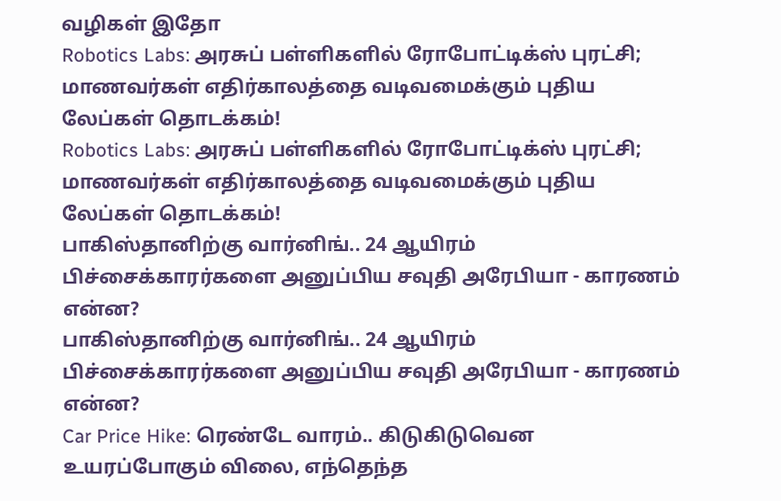வழிகள் இதோ
Robotics Labs: அரசுப் பள்ளிகளில் ரோபோட்டிக்ஸ் புரட்சி; மாணவர்கள் எதிர்காலத்தை வடிவமைக்கும் புதிய லேப்கள் தொடக்கம்!
Robotics Labs: அரசுப் பள்ளிகளில் ரோபோட்டிக்ஸ் புரட்சி; மாணவர்கள் எதிர்காலத்தை வடிவமைக்கும் புதிய லேப்கள் தொடக்கம்!
பாகிஸ்தானிற்கு வார்னிங்.. 24 ஆயிரம் பிச்சைக்காரர்களை அனுப்பிய சவுதி அரேபியா - காரணம் என்ன?
பாகிஸ்தானிற்கு வார்னிங்.. 24 ஆயிரம் பிச்சைக்காரர்களை அனுப்பிய சவுதி அரேபியா - காரணம் என்ன?
Car Price Hike: ரெண்டே வாரம்.. கிடுகிடுவென உயரப்போகும் விலை, எந்தெந்த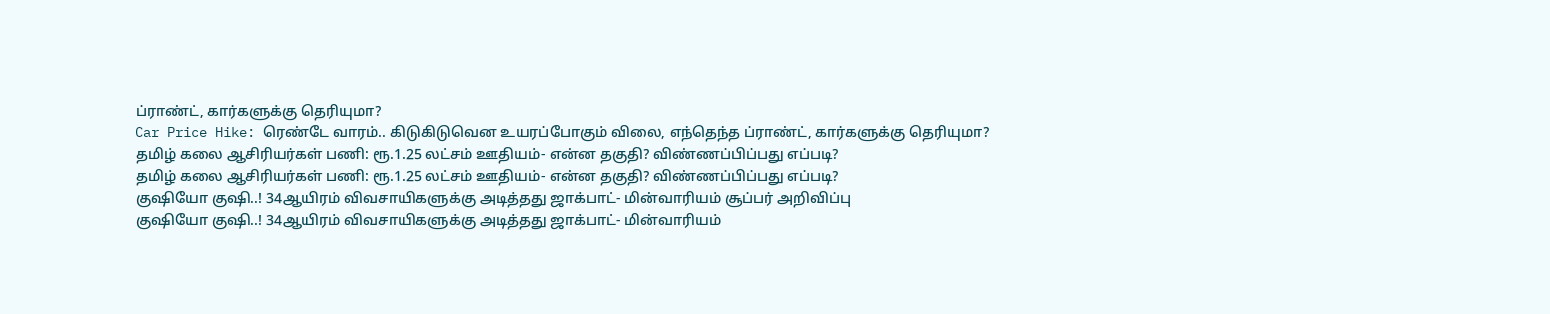ப்ராண்ட், கார்களுக்கு தெரியுமா?
Car Price Hike: ரெண்டே வாரம்.. கிடுகிடுவென உயரப்போகும் விலை, எந்தெந்த ப்ராண்ட், கார்களுக்கு தெரியுமா?
தமிழ் கலை ஆசிரியர்கள் பணி: ரூ.1.25 லட்சம் ஊதியம்- என்ன தகுதி? விண்ணப்பிப்பது எப்படி?
தமிழ் கலை ஆசிரியர்கள் பணி: ரூ.1.25 லட்சம் ஊதியம்- என்ன தகுதி? விண்ணப்பிப்பது எப்படி?
குஷியோ குஷி..! 34ஆயிரம் விவசாயிகளுக்கு அடித்தது ஜாக்பாட்- மின்வாரியம் சூப்பர் அறிவிப்பு
குஷியோ குஷி..! 34ஆயிரம் விவசாயிகளுக்கு அடித்தது ஜாக்பாட்- மின்வாரியம்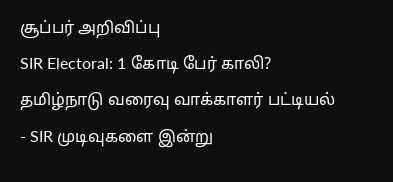சூப்பர் அறிவிப்பு
SIR Electoral: 1 கோடி பேர் காலி? தமிழ்நாடு வரைவு வாக்காளர் பட்டியல் - SIR முடிவுகளை இன்று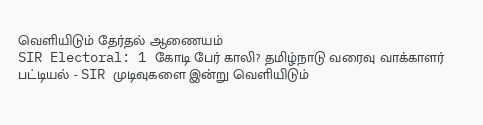வெளியிடும் தேர்தல் ஆணையம்
SIR Electoral: 1 கோடி பேர் காலி? தமிழ்நாடு வரைவு வாக்காளர் பட்டியல் - SIR முடிவுகளை இன்று வெளியிடும்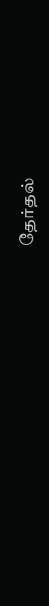தேர்தல்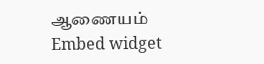ஆணையம்
Embed widget